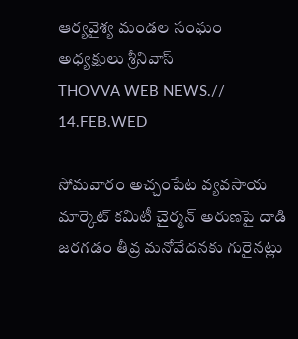ఆర్యవైశ్య మండల సంఘం అధ్యక్షులు శ్రీనివాస్
THOVVA WEB NEWS.// 14.FEB.WED

సోమవారం అచ్చంపేట వ్యవసాయ మార్కెట్ కమిటీ చైర్మన్ అరుణపై దాడి జరగడం తీవ్ర మనోవేదనకు గురైనట్లు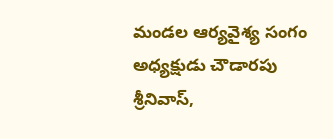మండల ఆర్యవైశ్య సంగం అధ్యక్షుడు చౌడారపు శ్రీనివాస్,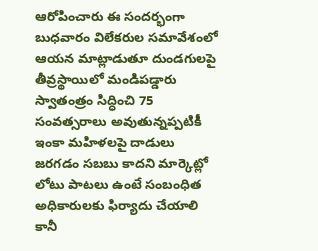ఆరోపించారు ఈ సందర్భంగా బుధవారం విలేకరుల సమావేశంలో ఆయన మాట్లాడుతూ దుండగులపై తీవ్రస్థాయిలో మండిపడ్డారు స్వాతంత్రం సిద్ధించి 75 సంవత్సరాలు అవుతున్నప్పటికీ ఇంకా మహిళలపై దాడులు జరగడం సబబు కాదని మార్కెట్లో లోటు పాటలు ఉంటే సంబంధిత అధికారులకు ఫిర్యాదు చేయాలి కానీ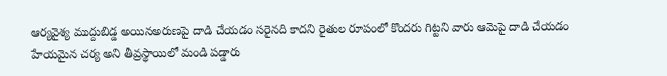ఆర్యవైశ్య ముద్దుబిడ్డ అయినఅరుణపై దాడి చేయడం సరైనది కాదని రైతుల రూపంలో కొందరు గిట్టని వారు ఆమెపై దాడి చేయడం హేయమైన చర్య అని తీవ్రస్థాయిలో మండి పడ్డారు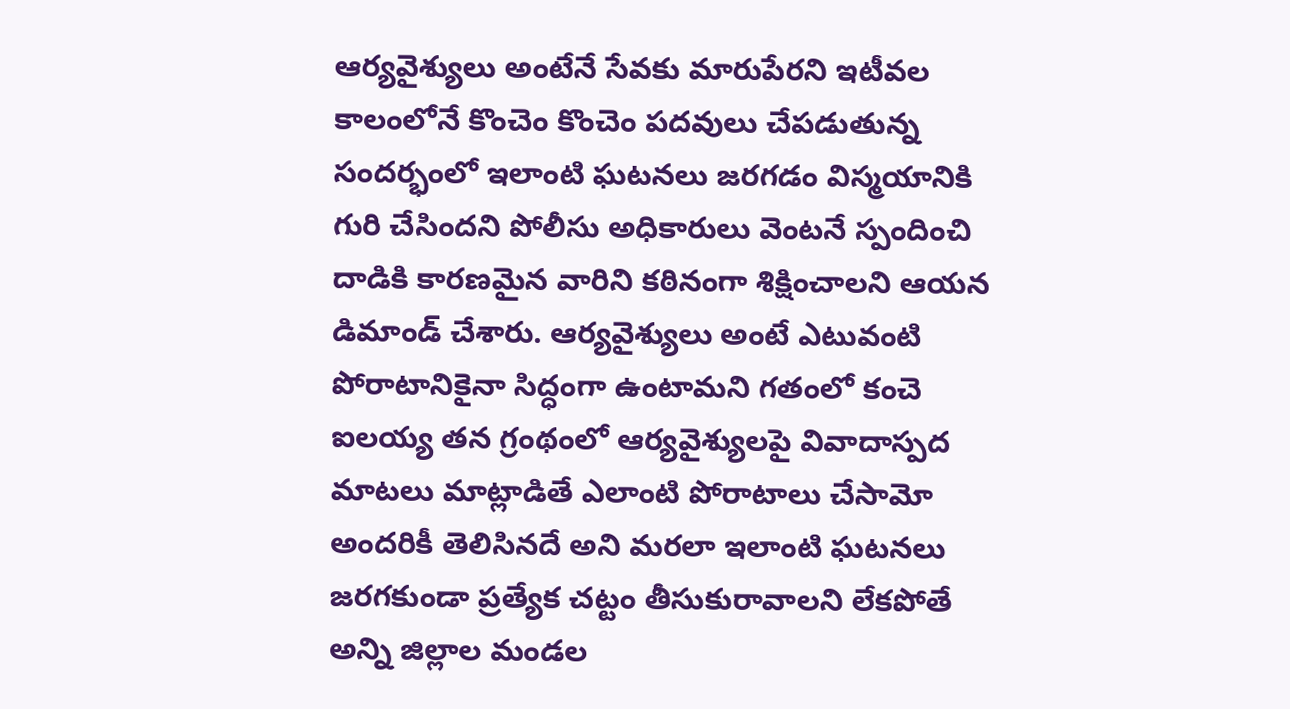ఆర్యవైశ్యులు అంటేనే సేవకు మారుపేరని ఇటీవల కాలంలోనే కొంచెం కొంచెం పదవులు చేపడుతున్న సందర్భంలో ఇలాంటి ఘటనలు జరగడం విస్మయానికి గురి చేసిందని పోలీసు అధికారులు వెంటనే స్పందించి దాడికి కారణమైన వారిని కఠినంగా శిక్షించాలని ఆయన డిమాండ్ చేశారు. ఆర్యవైశ్యులు అంటే ఎటువంటి పోరాటానికైనా సిద్ధంగా ఉంటామని గతంలో కంచె ఐలయ్య తన గ్రంథంలో ఆర్యవైశ్యులపై వివాదాస్పద మాటలు మాట్లాడితే ఎలాంటి పోరాటాలు చేసామో అందరికీ తెలిసినదే అని మరలా ఇలాంటి ఘటనలు జరగకుండా ప్రత్యేక చట్టం తీసుకురావాలని లేకపోతే అన్ని జిల్లాల మండల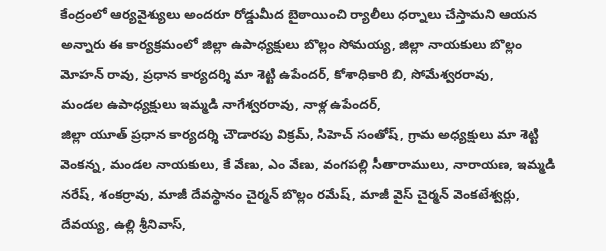కేంద్రంలో ఆర్యవైశ్యులు అందరూ రోడ్డుమీద బైఠాయించి ర్యాలీలు ధర్నాలు చేస్తామని ఆయన అన్నారు ఈ కార్యక్రమంలో జిల్లా ఉపాధ్యక్షులు బొల్లం సోమయ్య, జిల్లా నాయకులు బొల్లం మోహన్ రావు, ప్రధాన కార్యదర్శి మా శెట్టి ఉపేందర్, కోశాధికారి బి, సోమేశ్వరరావు,
మండల ఉపాధ్యక్షులు ఇమ్మడి నాగేశ్వరరావు, నాళ్ల ఉపేందర్,
జిల్లా యూత్ ప్రధాన కార్యదర్శి చౌడారపు విక్రమ్, సిహెచ్ సంతోష్, గ్రామ అధ్యక్షులు మా శెట్టి వెంకన్న, మండల నాయకులు, కే వేణు, ఎం వేణు, వంగపల్లి సీతారాములు, నారాయణ, ఇమ్మడి నరేష్, శంకర్రావు, మాజీ దేవస్థానం చైర్మన్ బొల్లం రమేష్, మాజీ వైస్ చైర్మన్ వెంకటేశ్వర్లు, దేవయ్య, ఉల్లి శ్రీనివాస్,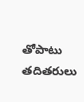తోపాటు తదితరులు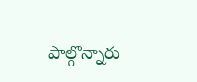పాల్గొన్నారు